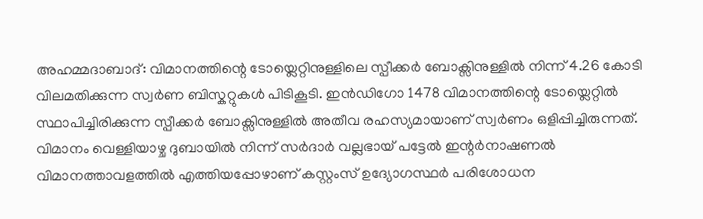അഹമ്മദാബാദ്: വിമാനത്തിന്റെ ടോയ്ലെറ്റിനുള്ളിലെ സ്പീക്കർ ബോക്സിനുള്ളിൽ നിന്ന് 4.26 കോടി വിലമതിക്കുന്ന സ്വർണ ബിസ്കറ്റുകൾ പിടികൂടി. ഇൻഡിഗോ 1478 വിമാനത്തിന്റെ ടോയ്ലെറ്റിൽ സ്ഥാപിച്ചിരിക്കുന്ന സ്പീക്കർ ബോക്സിനുള്ളിൽ അതീവ രഹസ്യമായാണ് സ്വർണം ഒളിപ്പിച്ചിരുന്നത്. വിമാനം വെള്ളിയാഴ്ച ദുബായിൽ നിന്ന് സർദാർ വല്ലഭായ് പട്ടേൽ ഇന്റർനാഷണൽ വിമാനത്താവളത്തിൽ എത്തിയപ്പോഴാണ് കസ്റ്റംസ് ഉദ്യോഗസ്ഥർ പരിശോധന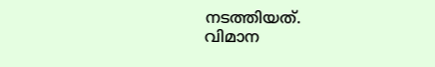നടത്തിയത്.
വിമാന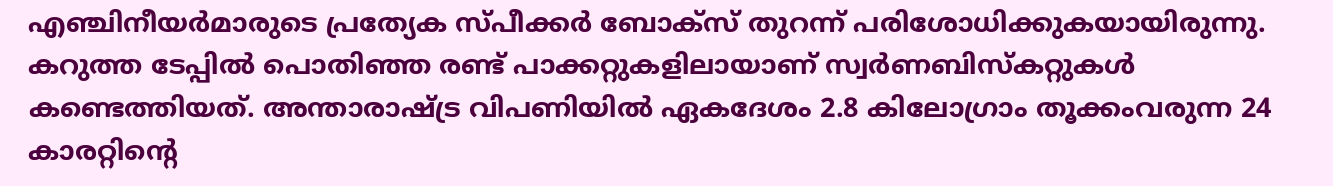എഞ്ചിനീയർമാരുടെ പ്രത്യേക സ്പീക്കർ ബോക്സ് തുറന്ന് പരിശോധിക്കുകയായിരുന്നു. കറുത്ത ടേപ്പിൽ പൊതിഞ്ഞ രണ്ട് പാക്കറ്റുകളിലായാണ് സ്വർണബിസ്കറ്റുകൾ കണ്ടെത്തിയത്. അന്താരാഷ്ട്ര വിപണിയിൽ ഏകദേശം 2.8 കിലോഗ്രാം തൂക്കംവരുന്ന 24 കാരറ്റിന്റെ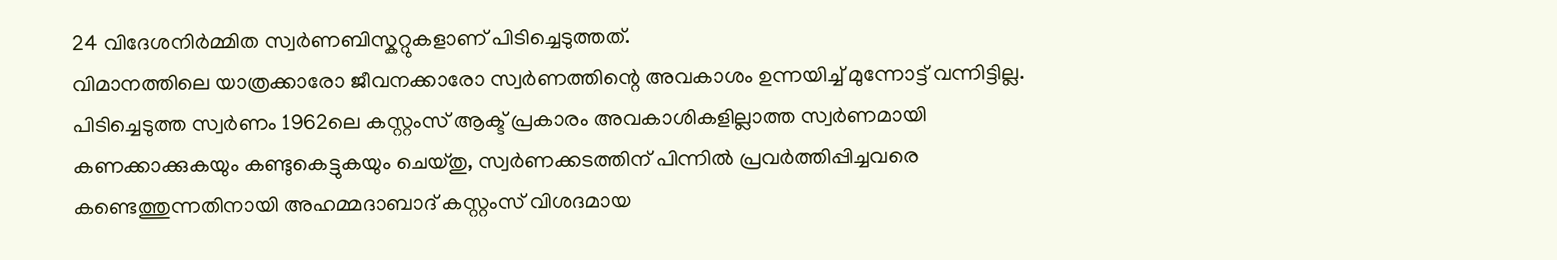24 വിദേശനിർമ്മിത സ്വർണബിസ്കറ്റുകളാണ് പിടിച്ചെടുത്തത്.
വിമാനത്തിലെ യാത്രക്കാരോ ജീവനക്കാരോ സ്വർണത്തിന്റെ അവകാശം ഉന്നയിച്ച് മുന്നോട്ട് വന്നിട്ടില്ല. പിടിച്ചെടുത്ത സ്വർണം 1962ലെ കസ്റ്റംസ് ആക്ട് പ്രകാരം അവകാശികളില്ലാത്ത സ്വർണമായി കണക്കാക്കുകയും കണ്ടുകെട്ടുകയും ചെയ്തു, സ്വർണക്കടത്തിന് പിന്നിൽ പ്രവർത്തിപ്പിച്ചവരെ കണ്ടെത്തുന്നതിനായി അഹമ്മദാബാദ് കസ്റ്റംസ് വിശദമായ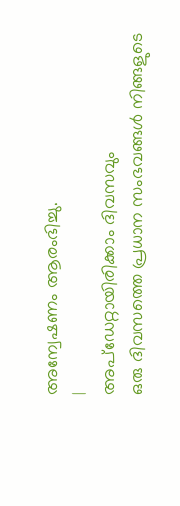അന്വേഷണം ആരംഭിച്ചു.
|
അപ്ഡേറ്റായിരിക്കാം ദിവസവും
ഒരു ദിവസത്തെ പ്രധാന സംഭവങ്ങൾ നിങ്ങളുടെ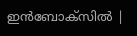ഇൻബോക്സിൽ |